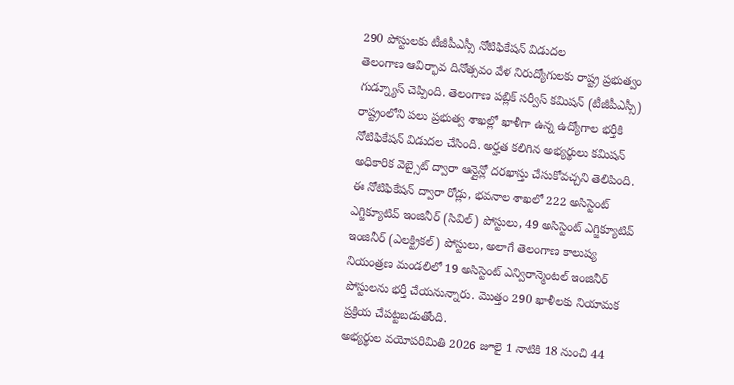290 పోస్టులకు టీజీపీఎస్సీ నోటిఫికేషన్ విడుదల
తెలంగాణ ఆవిర్భావ దినోత్సవం వేళ నిరుద్యోగులకు రాష్ట్ర ప్రభుత్వం గుడ్న్యూస్ చెప్పింది. తెలంగాణ పబ్లిక్ సర్వీస్ కమిషన్ (టీజీపీఎస్సీ) రాష్ట్రంలోని పలు ప్రభుత్వ శాఖల్లో ఖాళీగా ఉన్న ఉద్యోగాల భర్తీకి నోటిఫికేషన్ విడుదల చేసింది. అర్హత కలిగిన అభ్యర్థులు కమిషన్ అధికారిక వెబ్సైట్ ద్వారా ఆన్లైన్లో దరఖాస్తు చేసుకోవచ్చని తెలిపింది.
ఈ నోటిఫికేషన్ ద్వారా రోడ్లు, భవనాల శాఖలో 222 అసిస్టెంట్ ఎగ్జిక్యూటివ్ ఇంజినీర్ (సివిల్) పోస్టులు, 49 అసిస్టెంట్ ఎగ్జిక్యూటివ్ ఇంజినీర్ (ఎలక్ట్రికల్) పోస్టులు, అలాగే తెలంగాణ కాలుష్య నియంత్రణ మండలిలో 19 అసిస్టెంట్ ఎన్విరాన్మెంటల్ ఇంజినీర్ పోస్టులను భర్తీ చేయనున్నారు. మొత్తం 290 ఖాళీలకు నియామక ప్రక్రియ చేపట్టబడుతోంది.
అభ్యర్థుల వయోపరిమితి 2026 జూలై 1 నాటికి 18 నుంచి 44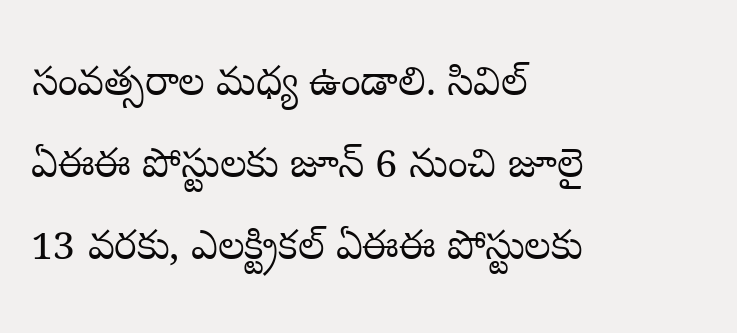సంవత్సరాల మధ్య ఉండాలి. సివిల్ ఏఈఈ పోస్టులకు జూన్ 6 నుంచి జూలై 13 వరకు, ఎలక్ట్రికల్ ఏఈఈ పోస్టులకు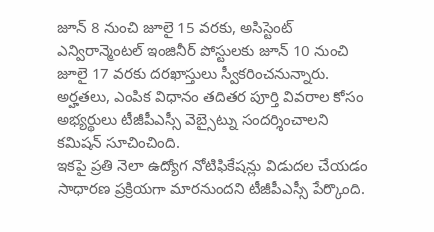జూన్ 8 నుంచి జూలై 15 వరకు, అసిస్టెంట్ ఎన్విరాన్మెంటల్ ఇంజినీర్ పోస్టులకు జూన్ 10 నుంచి జూలై 17 వరకు దరఖాస్తులు స్వీకరించనున్నారు. అర్హతలు, ఎంపిక విధానం తదితర పూర్తి వివరాల కోసం అభ్యర్థులు టీజీపీఎస్సీ వెబ్సైట్ను సందర్శించాలని కమిషన్ సూచించింది.
ఇకపై ప్రతి నెలా ఉద్యోగ నోటిఫికేషన్లు విడుదల చేయడం సాధారణ ప్రక్రియగా మారనుందని టీజీపీఎస్సీ పేర్కొంది.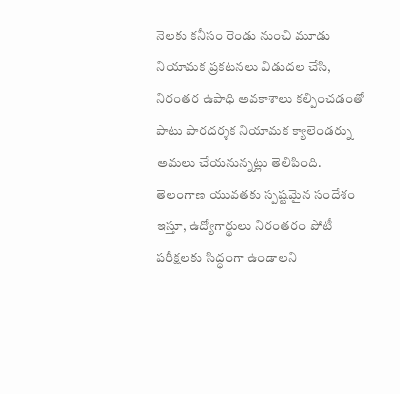నెలకు కనీసం రెండు నుంచి మూడు నియామక ప్రకటనలు విడుదల చేసి, నిరంతర ఉపాధి అవకాశాలు కల్పించడంతో పాటు పారదర్శక నియామక క్యాలెండర్ను అమలు చేయనున్నట్లు తెలిపింది. తెలంగాణ యువతకు స్పష్టమైన సందేశం ఇస్తూ, ఉద్యోగార్థులు నిరంతరం పోటీ పరీక్షలకు సిద్ధంగా ఉండాలని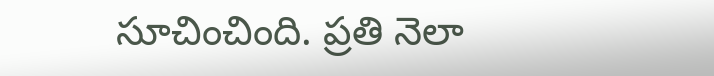సూచించింది. ప్రతి నెలా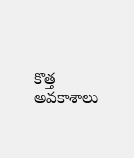కొత్త అవకాశాలు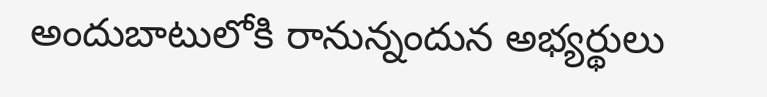అందుబాటులోకి రానున్నందున అభ్యర్థులు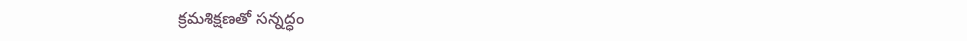క్రమశిక్షణతో సన్నద్ధం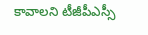కావాలని టీజీపీఎస్సీ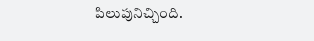పిలుపునిచ్చింది.